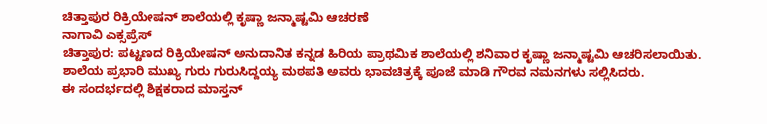ಚಿತ್ತಾಪುರ ರಿಕ್ರಿಯೇಷನ್ ಶಾಲೆಯಲ್ಲಿ ಕೃಷ್ಣಾ ಜನ್ಮಾಷ್ಟಮಿ ಆಚರಣೆ
ನಾಗಾವಿ ಎಕ್ಸಪ್ರೆಸ್
ಚಿತ್ತಾಪುರ: ಪಟ್ಟಣದ ರಿಕ್ರಿಯೇಷನ್ ಅನುದಾನಿತ ಕನ್ನಡ ಹಿರಿಯ ಪ್ರಾಥಮಿಕ ಶಾಲೆಯಲ್ಲಿ ಶನಿವಾರ ಕೃಷ್ಣಾ ಜನ್ಮಾಷ್ಟಮಿ ಆಚರಿಸಲಾಯಿತು.
ಶಾಲೆಯ ಪ್ರಭಾರಿ ಮುಖ್ಯ ಗುರು ಗುರುಸಿದ್ದಯ್ಯ ಮಠಪತಿ ಅವರು ಭಾವಚಿತ್ರಕ್ಕೆ ಪೂಜೆ ಮಾಡಿ ಗೌರವ ನಮನಗಳು ಸಲ್ಲಿಸಿದರು.
ಈ ಸಂದರ್ಭದಲ್ಲಿ ಶಿಕ್ಷಕರಾದ ಮಾಸ್ತನ್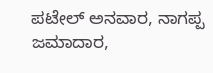ಪಟೇಲ್ ಅನವಾರ, ನಾಗಪ್ಪ ಜಮಾದಾರ,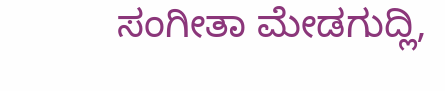ಸಂಗೀತಾ ಮೇಡಗುದ್ಲಿ,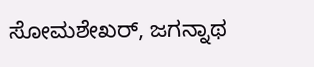ಸೋಮಶೇಖರ್, ಜಗನ್ನಾಥ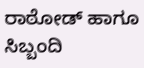ರಾಠೋಡ್ ಹಾಗೂ ಸಿಬ್ಬಂದಿ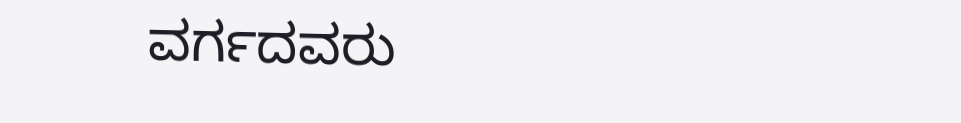ವರ್ಗದವರು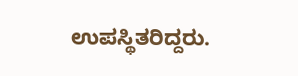ಉಪಸ್ಥಿತರಿದ್ದರು.